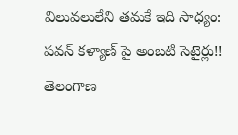విలువలులేని తమకే ఇది సాధ్యం: పవన్ కళ్యాణ్ పై అంబటి సెటైర్లు!!
తెలంగాణ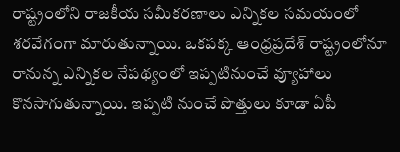రాష్ట్రంలోని రాజకీయ సమీకరణాలు ఎన్నికల సమయంలో శరవేగంగా మారుతున్నాయి. ఒకపక్క ఆంధ్రప్రదేశ్ రాష్ట్రంలోనూ రానున్న ఎన్నికల నేపథ్యంలో ఇప్పటినుంచే వ్యూహాలు కొనసాగుతున్నాయి. ఇప్పటి నుంచే పొత్తులు కూడా ఏపీ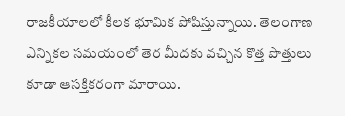రాజకీయాలలో కీలక భూమిక పోషిస్తున్నాయి. తెలంగాణ ఎన్నికల సమయంలో తెర మీదకు వచ్చిన కొత్త పొత్తులు కూడా ఆసక్తికరంగా మారాయి.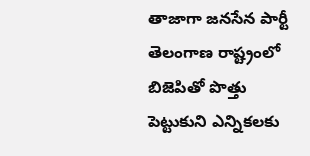తాజాగా జనసేన పార్టీ తెలంగాణ రాష్ట్రంలో బిజెపితో పొత్తు పెట్టుకుని ఎన్నికలకు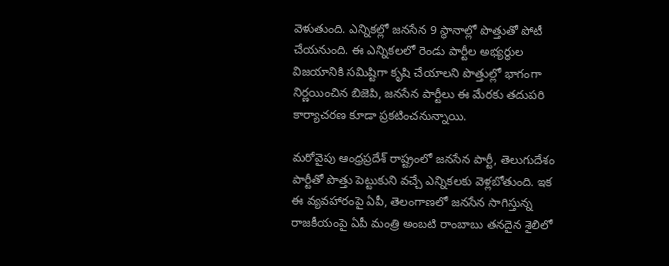వెళుతుంది. ఎన్నికల్లో జనసేన 9 స్థానాల్లో పొత్తుతో పోటీ చేయనుంది. ఈ ఎన్నికలలో రెండు పార్టీల అభ్యర్థుల విజయానికి సమిష్టిగా కృషి చేయాలని పొత్తుల్లో భాగంగా నిర్ణయించిన బిజెపి, జనసేన పార్టీలు ఈ మేరకు తదుపరి కార్యాచరణ కూడా ప్రకటించనున్నాయి.

మరోవైపు ఆంధ్రప్రదేశ్ రాష్ట్రంలో జనసేన పార్టీ, తెలుగుదేశం పార్టీతో పొత్తు పెట్టుకుని వచ్చే ఎన్నికలకు వెళ్లబోతుంది. ఇక ఈ వ్యవహారంపై ఏపీ, తెలంగాణలో జనసేన సాగిస్తున్న రాజకీయంపై ఏపీ మంత్రి అంబటి రాంబాబు తనదైన శైలిలో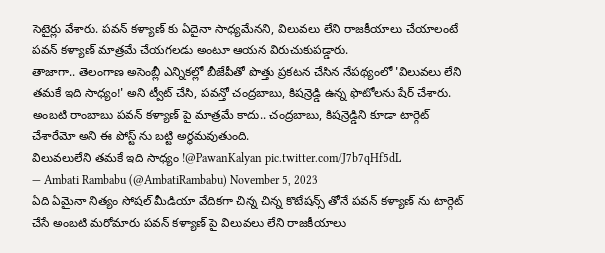సెటైర్లు వేశారు. పవన్ కళ్యాణ్ కు ఏదైనా సాధ్యమేనని, విలువలు లేని రాజకీయాలు చేయాలంటే పవన్ కళ్యాణ్ మాత్రమే చేయగలడు అంటూ ఆయన విరుచుకుపడ్డారు.
తాజాగా.. తెలంగాణ అసెంబ్లీ ఎన్నికల్లో బీజేపీతో పొత్తు ప్రకటన చేసిన నేపథ్యంలో 'విలువలు లేని తమకే ఇది సాధ్యం!' అని ట్వీట్ చేసి, పవన్తో చంద్రబాబు, కిషన్రెడ్డి ఉన్న ఫొటోలను షేర్ చేశారు. అంబటి రాంబాబు పవన్ కళ్యాణ్ పై మాత్రమే కాదు.. చంద్రబాబు, కిషన్రెడ్డిని కూడా టార్గెట్ చేశారేమో అని ఈ పోస్ట్ ను బట్టి అర్థమవుతుంది.
విలువలులేని తమకే ఇది సాధ్యం !@PawanKalyan pic.twitter.com/J7b7qHf5dL
— Ambati Rambabu (@AmbatiRambabu) November 5, 2023
ఏది ఏమైనా నిత్యం సోషల్ మీడియా వేదికగా చిన్న చిన్న కొటేషన్స్ తోనే పవన్ కళ్యాణ్ ను టార్గెట్ చేసే అంబటి మరోమారు పవన్ కళ్యాణ్ పై విలువలు లేని రాజకీయాలు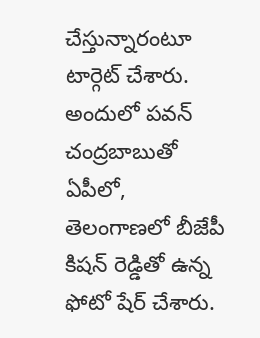చేస్తున్నారంటూ టార్గెట్ చేశారు. అందులో పవన్ చంద్రబాబుతో ఏపీలో, తెలంగాణలో బీజేపీ కిషన్ రెడ్డితో ఉన్న ఫోటో షేర్ చేశారు.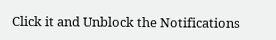Click it and Unblock the Notifications